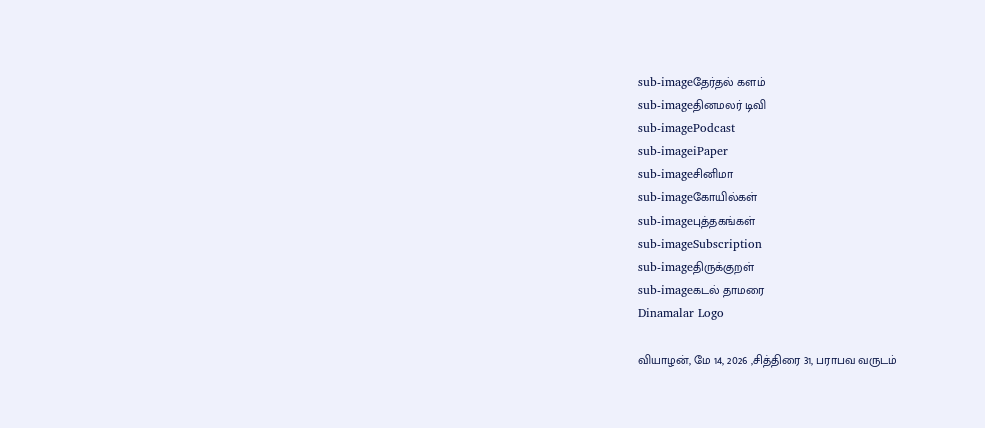sub-imageதேர்தல் களம்
sub-imageதினமலர் டிவி
sub-imagePodcast
sub-imageiPaper
sub-imageசினிமா
sub-imageகோயில்கள்
sub-imageபுத்தகங்கள்
sub-imageSubscription
sub-imageதிருக்குறள்
sub-imageகடல் தாமரை
Dinamalar Logo

வியாழன், மே 14, 2026 ,சித்திரை 31, பராபவ வருடம்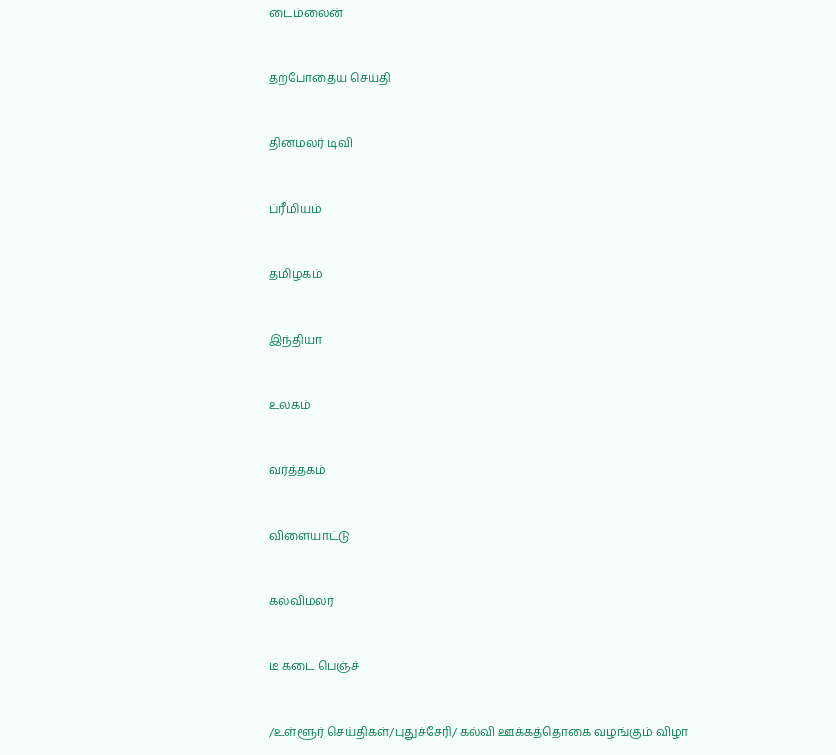டைம்லைன்


தற்போதைய செய்தி


தினமலர் டிவி


ப்ரீமியம்


தமிழகம்


இந்தியா


உலகம்


வர்த்தகம்


விளையாட்டு


கல்விமலர்


டீ கடை பெஞ்ச்


/உள்ளூர் செய்திகள்/புதுச்சேரி/ கல்வி ஊக்கத்தொகை வழங்கும் விழா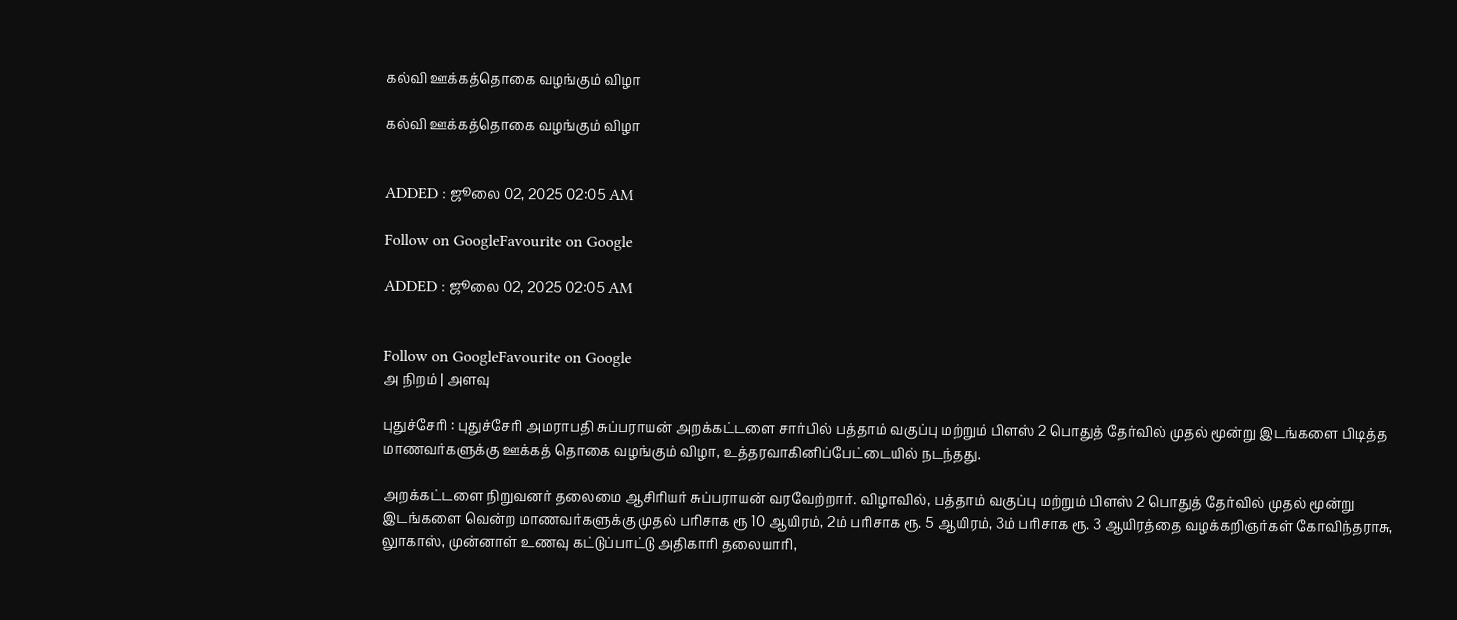கல்வி ஊக்கத்தொகை வழங்கும் விழா

கல்வி ஊக்கத்தொகை வழங்கும் விழா


ADDED : ஜூலை 02, 2025 02:05 AM

Follow on GoogleFavourite on Google

ADDED : ஜூலை 02, 2025 02:05 AM


Follow on GoogleFavourite on Google
அ நிறம் | அளவு

புதுச்சேரி : புதுச்சேரி அமராபதி சுப்பராயன் அறக்கட்டளை சார்பில் பத்தாம் வகுப்பு மற்றும் பிளஸ் 2 பொதுத் தேர்வில் முதல் மூன்று இடங்களை பிடித்த மாணவர்களுக்கு ஊக்கத் தொகை வழங்கும் விழா, உத்தரவாகினிப்பேட்டையில் நடந்தது.

அறக்கட்டளை நிறுவனர் தலைமை ஆசிரியர் சுப்பராயன் வரவேற்றார். விழாவில், பத்தாம் வகுப்பு மற்றும் பிளஸ் 2 பொதுத் தேர்வில் முதல் மூன்று இடங்களை வென்ற மாணவர்களுக்கு முதல் பரிசாக ரூ 10 ஆயிரம், 2ம் பரிசாக ரூ. 5 ஆயிரம், 3ம் பரிசாக ரூ. 3 ஆயிரத்தை வழக்கறிஞர்கள் கோவிந்தராசு, லுாகாஸ், முன்னாள் உணவு கட்டுப்பாட்டு அதிகாரி தலையாரி,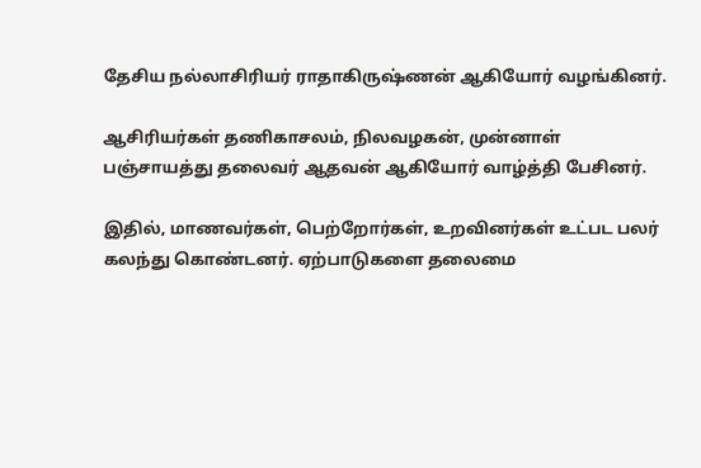தேசிய நல்லாசிரியர் ராதாகிருஷ்ணன் ஆகியோர் வழங்கினர்.

ஆசிரியர்கள் தணிகாசலம், நிலவழகன், முன்னாள் பஞ்சாயத்து தலைவர் ஆதவன் ஆகியோர் வாழ்த்தி பேசினர்.

இதில், மாணவர்கள், பெற்றோர்கள், உறவினர்கள் உட்பட பலர் கலந்து கொண்டனர். ஏற்பாடுகளை தலைமை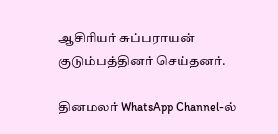ஆசிரியர் சுப்பராயன் குடும்பத்தினர் செய்தனர்.

தினமலர் WhatsApp Channel-ல்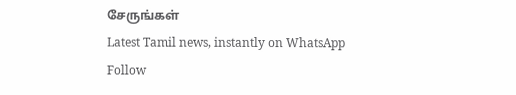சேருங்கள்
Latest Tamil news, instantly on WhatsApp
Follow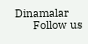Dinamalar
      Follow us